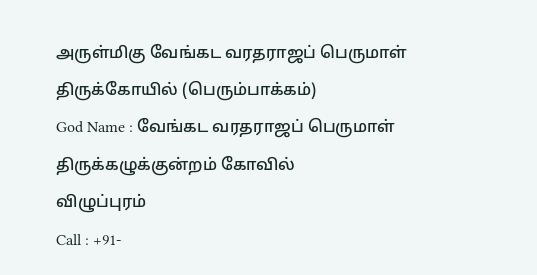அருள்மிகு வேங்கட வரதராஜப் பெருமாள் திருக்கோயில் (பெரும்பாக்கம்)
God Name : வேங்கட வரதராஜப் பெருமாள்
திருக்கழுக்குன்றம் கோவில்
விழுப்புரம்
Call : +91-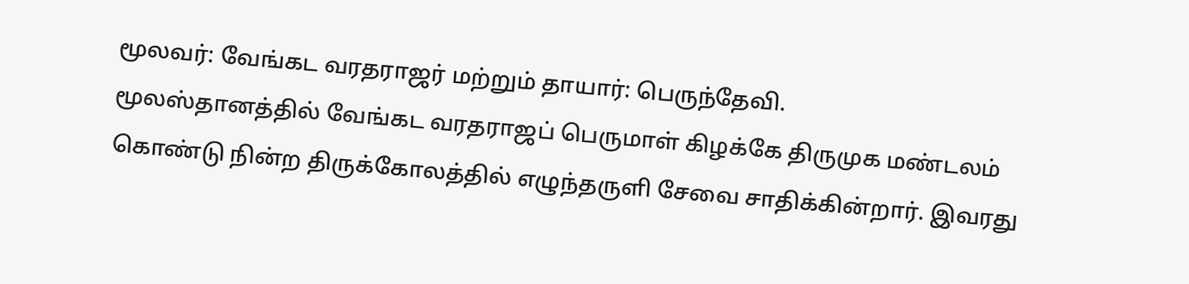மூலவர்: வேங்கட வரதராஜர் மற்றும் தாயார்: பெருந்தேவி.
மூலஸ்தானத்தில் வேங்கட வரதராஜப் பெருமாள் கிழக்கே திருமுக மண்டலம் கொண்டு நின்ற திருக்கோலத்தில் எழுந்தருளி சேவை சாதிக்கின்றார். இவரது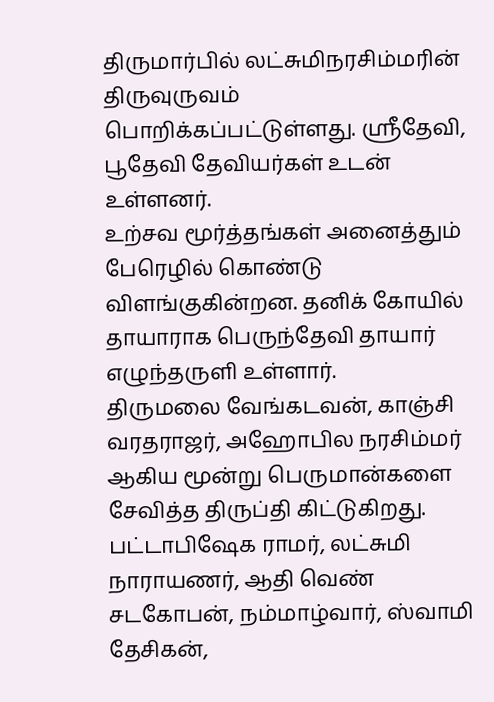திருமார்பில் லட்சுமிநரசிம்மரின் திருவுருவம் பொறிக்கப்பட்டுள்ளது. ஸ்ரீதேவி, பூதேவி தேவியர்கள் உடன் உள்ளனர்.
உற்சவ மூர்த்தங்கள் அனைத்தும் பேரெழில் கொண்டு விளங்குகின்றன. தனிக் கோயில் தாயாராக பெருந்தேவி தாயார் எழுந்தருளி உள்ளார்.
திருமலை வேங்கடவன், காஞ்சி வரதராஜர், அஹோபில நரசிம்மர் ஆகிய மூன்று பெருமான்களை சேவித்த திருப்தி கிட்டுகிறது.
பட்டாபிஷேக ராமர், லட்சுமி நாராயணர், ஆதி வெண் சடகோபன், நம்மாழ்வார், ஸ்வாமி தேசிகன்,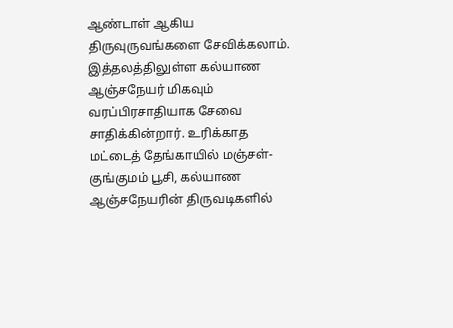ஆண்டாள் ஆகிய திருவுருவங்களை சேவிக்கலாம்.
இத்தலத்திலுள்ள கல்யாண ஆஞ்சநேயர் மிகவும் வரப்பிரசாதியாக சேவை சாதிக்கின்றார். உரிக்காத மட்டைத் தேங்காயில் மஞ்சள்-குங்குமம் பூசி, கல்யாண ஆஞ்சநேயரின் திருவடிகளில்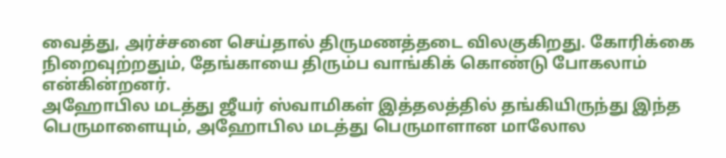வைத்து, அர்ச்சனை செய்தால் திருமணத்தடை விலகுகிறது. கோரிக்கை நிறைவுற்றதும், தேங்காயை திரும்ப வாங்கிக் கொண்டு போகலாம் என்கின்றனர்.
அஹோபில மடத்து ஜீயர் ஸ்வாமிகள் இத்தலத்தில் தங்கியிருந்து இந்த பெருமாளையும், அஹோபில மடத்து பெருமாளான மாலோல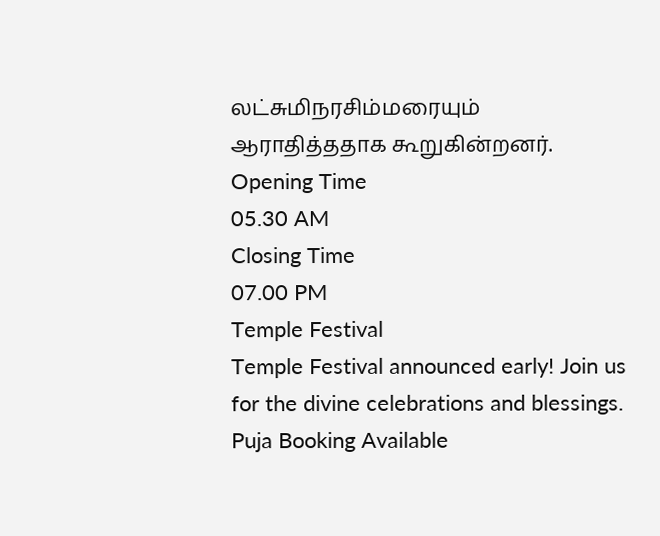லட்சுமிநரசிம்மரையும் ஆராதித்ததாக கூறுகின்றனர்.
Opening Time
05.30 AM
Closing Time
07.00 PM
Temple Festival
Temple Festival announced early! Join us for the divine celebrations and blessings.
Puja Booking Available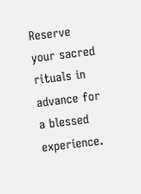Reserve your sacred rituals in advance for a blessed experience.